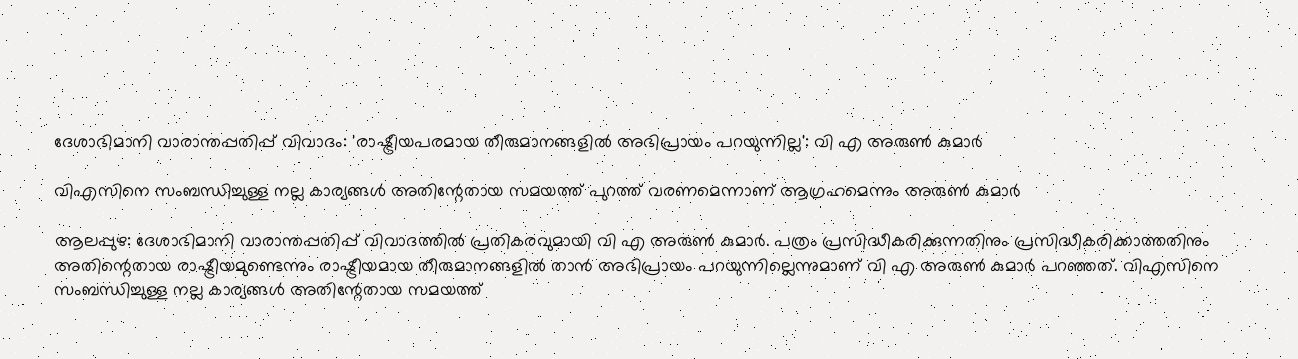ദേശാഭിമാനി വാരാന്തപ്പതിപ്പ് വിവാദം: 'രാഷ്ട്രീയപരമായ തീരുമാനങ്ങളില്‍ അഭിപ്രായം പറയുന്നില്ല': വി എ അരുൺ കുമാർ

വിഎസിനെ സംബന്ധിച്ചുള്ള നല്ല കാര്യങ്ങള്‍ അതിന്റേതായ സമയത്ത് പുറത്ത് വരണമെന്നാണ് ആഗ്രഹമെന്നും അരുൺ കുമാർ

ആലപ്പുഴ: ദേശാഭിമാനി വാരാന്തപ്പതിപ്പ് വിവാദത്തില്‍ പ്രതികരവുമായി വി എ അരുണ്‍ കുമാര്‍. പത്രം പ്രസിദ്ധീകരിക്കുന്നതിനും പ്രസിദ്ധീകരിക്കാത്തതിനും അതിന്റെതായ രാഷ്ട്രീയമുണ്ടെന്നും രാഷ്ട്രീയമായ തീരുമാനങ്ങളില്‍ താന്‍ അഭിപ്രായം പറയുന്നില്ലെന്നുമാണ് വി എ അരുണ്‍ കുമാര്‍ പറഞ്ഞത്. വിഎസിനെ സംബന്ധിച്ചുള്ള നല്ല കാര്യങ്ങള്‍ അതിന്റേതായ സമയത്ത്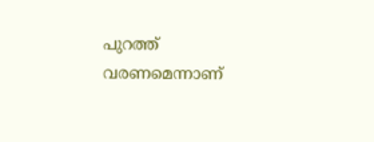പുറത്ത് വരണമെന്നാണ്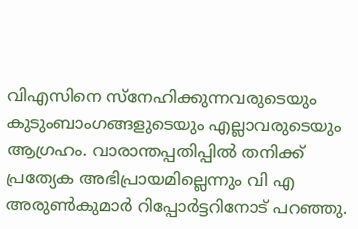വിഎസിനെ സ്‌നേഹിക്കുന്നവരുടെയും കുടുംബാംഗങ്ങളുടെയും എല്ലാവരുടെയും ആഗ്രഹം. വാരാന്തപ്പതിപ്പില്‍ തനിക്ക് പ്രത്യേക അഭിപ്രായമില്ലെന്നും വി എ അരുണ്‍കുമാര്‍ റിപ്പോര്‍ട്ടറിനോട് പറഞ്ഞു.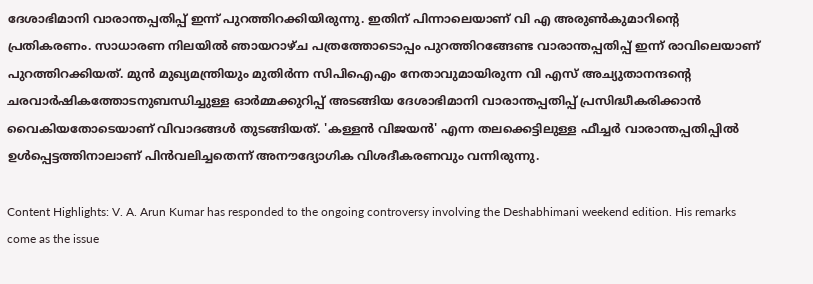ദേശാഭിമാനി വാരാന്തപ്പതിപ്പ് ഇന്ന് പുറത്തിറക്കിയിരുന്നു. ഇതിന് പിന്നാലെയാണ് വി എ അരുണ്‍കുമാറിന്റെ പ്രതികരണം. സാധാരണ നിലയില്‍ ഞായറാഴ്ച പത്രത്തോടൊപ്പം പുറത്തിറങ്ങേണ്ട വാരാന്തപ്പതിപ്പ് ഇന്ന് രാവിലെയാണ് പുറത്തിറക്കിയത്. മുന്‍ മുഖ്യമന്ത്രിയും മുതിര്‍ന്ന സിപിഐഎം നേതാവുമായിരുന്ന വി എസ് അച്യുതാനന്ദന്റെ ചരവാര്‍ഷികത്തോടനുബന്ധിച്ചുള്ള ഓര്‍മ്മക്കുറിപ്പ് അടങ്ങിയ ദേശാഭിമാനി വാരാന്തപ്പതിപ്പ് പ്രസിദ്ധീകരിക്കാൻ വൈകിയതോടെയാണ് വിവാദങ്ങൾ തുടങ്ങിയത്. 'കള്ളന്‍ വിജയൻ' എന്ന തലക്കെട്ടിലുള്ള ഫീച്ചര്‍ വാരാന്തപ്പതിപ്പില്‍ ഉൾപ്പെട്ടത്തിനാലാണ് പിന്‍വലിച്ചതെന്ന് അനൗദ്യോഗിക വിശദീകരണവും വന്നിരുന്നു.

Content Highlights: V. A. Arun Kumar has responded to the ongoing controversy involving the Deshabhimani weekend edition. His remarks come as the issue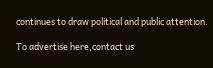continues to draw political and public attention.

To advertise here,contact us